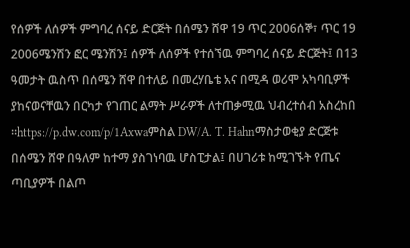የሰዎች ለሰዎች ምግባረ ሰናይ ድርጅት በሰሜን ሸዋ 19 ጥር 2006ሰኞ፣ ጥር 19 2006ሜንሽን ፎር ሜንሽን፤ ሰዎች ለሰዎች የተሰኘዉ ምግባረ ሰናይ ድርጅት፤ በ13 ዓመታት ዉስጥ በሰሜን ሸዋ በተለይ በመረሃቤቴ አና በሚዳ ወሪሞ አካባቢዎች ያከናወናቸዉን በርካታ የገጠር ልማት ሥራዎች ለተጠቃሚዉ ህብረተሰብ አስረከበ ።https://p.dw.com/p/1Axwaምስል DW/A. T. Hahnማስታወቂያ ድርጅቱ በሰሜን ሸዋ በዓለም ከተማ ያስገነባዉ ሆስፒታል፤ በሀገሪቱ ከሚገኙት የጤና ጣቢያዎች በልጦ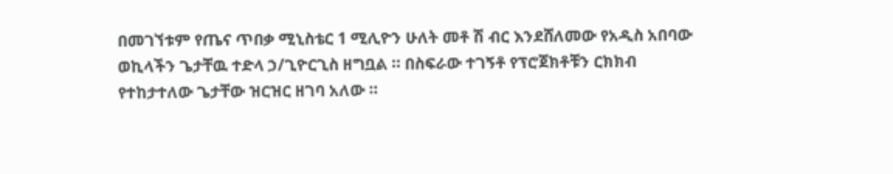በመገኘቱም የጤና ጥበቃ ሚኒስቴር 1 ሚሊዮን ሁለት መቶ ሽ ብር እንደሸለመው የአዲስ አበባው ወኪላችን ጌታቸዉ ተድላ ኃ/ጊዮርጊስ ዘግቧል ። በስፍራው ተገኝቶ የፕሮጀክቶቹን ርክክብ የተከታተለው ጌታቸው ዝርዝር ዘገባ አለው ።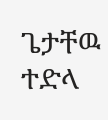ጌታቸዉ ተድላ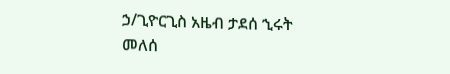ኃ/ጊዮርጊስ አዜብ ታደሰ ኂሩት መለሰ